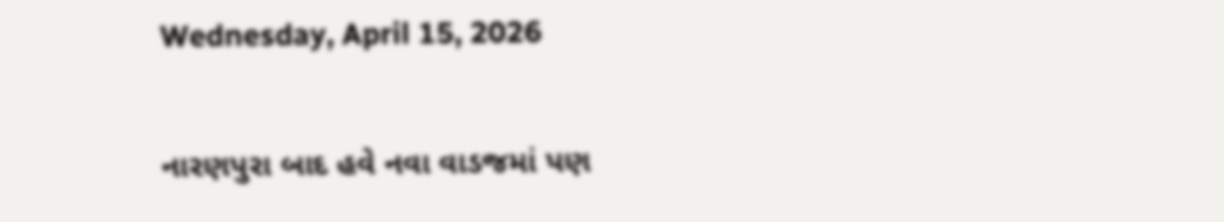Wednesday, April 15, 2026

નારણપુરા બાદ હવે નવા વાડજમાં પણ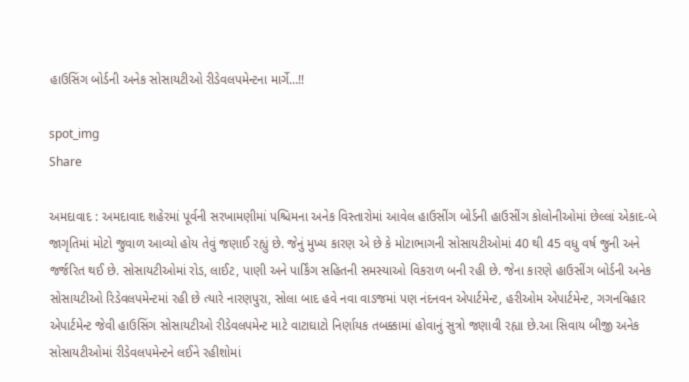હાઉસિંગ બોર્ડની અનેક સોસાયટીઓ રીડેવલપમેન્ટના માર્ગે…!!

spot_img
Share

અમદાવાદ : અમદાવાદ શહેરમાં પૂર્વની સરખામણીમાં પશ્ચિમના અનેક વિસ્તારોમાં આવેલ હાઉસીંગ બોર્ડની હાઉસીંગ કોલોનીઓમાં છેલ્લાં એકાદ-બે જાગૃતિમાં મોટો જુવાળ આવ્યો હોય તેવું જણાઈ રહ્યું છે. જેનું મુખ્ય કારણ એ છે કે મોટાભાગની સોસાયટીઓમાં 40 થી 45 વધુ વર્ષ જુની અને જર્જરિત થઈ છે. સોસાયટીઓમાં રોડ, લાઈટ, પાણી અને પાર્કિંગ સહિતની સમસ્યાઓ વિકરાળ બની રહી છે. જેના કારણે હાઉસીંગ બોર્ડની અનેક સોસાયટીઓ રિડેવલપમેન્ટમાં રહી છે ત્યારે નારણપુરા, સોલા બાદ હવે નવા વાડજમાં પણ નંદનવન એપાર્ટમેન્ટ, હરીઓમ એપાર્ટમેન્ટ, ગગનવિહાર એપાર્ટમેન્ટ જેવી હાઉસિંગ સોસાયટીઓ રીડેવલપમેન્ટ માટે વાટાઘાટો નિર્ણાયક તબક્કામાં હોવાનું સુત્રો જણાવી રહ્યા છે.આ સિવાય બીજી અનેક સોસાયટીઓમાં રીડેવલપમેન્ટને લઈને રહીશોમાં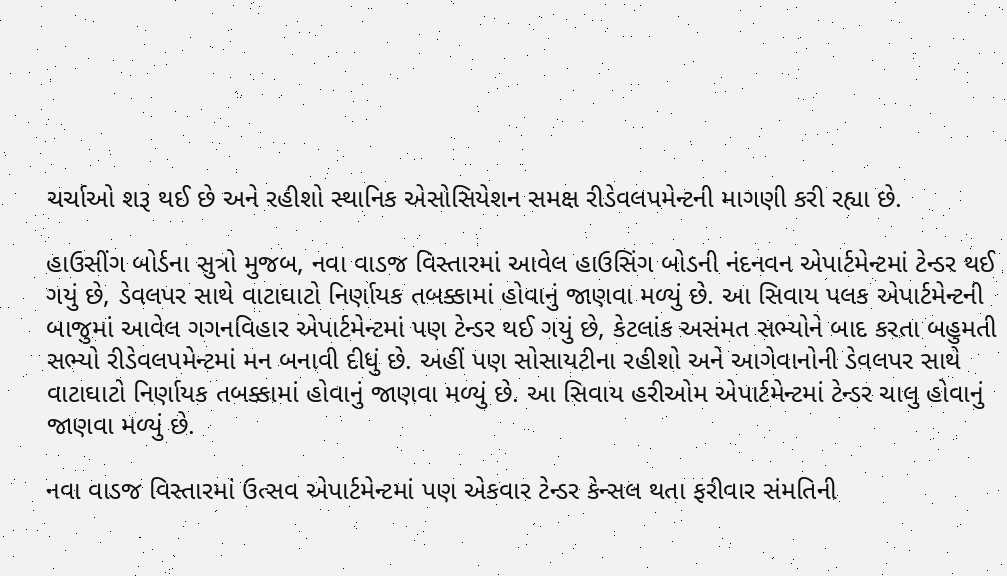ચર્ચાઓ શરૂ થઈ છે અને રહીશો સ્થાનિક એસોસિયેશન સમક્ષ રીડેવલપમેન્ટની માગણી કરી રહ્યા છે.

હાઉસીંગ બોર્ડના સુત્રો મુજબ, નવા વાડજ વિસ્તારમાં આવેલ હાઉસિંગ બોડની નંદનવન એપાર્ટમેન્ટમાં ટેન્ડર થઈ ગયું છે, ડેવલપર સાથે વાટાઘાટો નિર્ણાયક તબક્કામાં હોવાનું જાણવા મળ્યું છે. આ સિવાય પલક એપાર્ટમેન્ટની બાજુમાં આવેલ ગગનવિહાર એપાર્ટમેન્ટમાં પણ ટેન્ડર થઈ ગયું છે, કેટલાંક અસંમત સભ્યોને બાદ કરતા બહુમતી સભ્યો રીડેવલપમેન્ટમાં મન બનાવી દીધું છે. અહીં પણ સોસાયટીના રહીશો અને આગેવાનોની ડેવલપર સાથે વાટાઘાટો નિર્ણાયક તબક્કામાં હોવાનું જાણવા મળ્યું છે. આ સિવાય હરીઓમ એપાર્ટમેન્ટમાં ટેન્ડર ચાલુ હોવાનું જાણવા મળ્યું છે.

નવા વાડજ વિસ્તારમાં ઉત્સવ એપાર્ટમેન્ટમાં પણ એકવાર ટેન્ડર કેન્સલ થતા ફરીવાર સંમતિની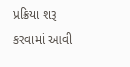પ્રક્રિયા શરૂ કરવામાં આવી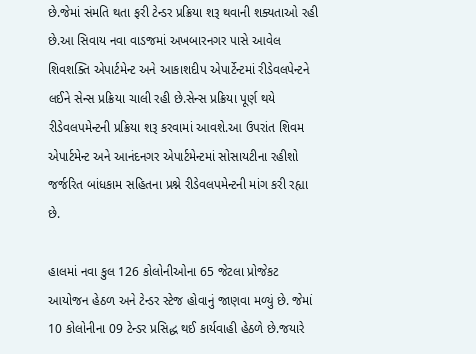છે.જેમાં સંમતિ થતા ફરી ટેન્ડર પ્રક્રિયા શરૂ થવાની શક્યતાઓ રહી છે.આ સિવાય નવા વાડજમાં અખબારનગર પાસે આવેલ શિવશક્તિ એપાર્ટમેન્ટ અને આકાશદીપ એપાર્ટેન્ટમાં રીડેવલપેન્ટને લઈને સેન્સ પ્રક્રિયા ચાલી રહી છે.સેન્સ પ્રક્રિયા પૂર્ણ થયે રીડેવલપમેન્ટની પ્રક્રિયા શરૂ કરવામાં આવશે.આ ઉપરાંત શિવમ એપાર્ટમેન્ટ અને આનંદનગર એપાર્ટમેન્ટમાં સોસાયટીના રહીશો જર્જરિત બાંધકામ સહિતના પ્રશ્ને રીડેવલપમેન્ટની માંગ કરી રહ્યા છે.

હાલમાં નવા કુલ 126 કોલોનીઓના 65 જેટલા પ્રોજેકટ આયોજન હેઠળ અને ટેન્ડર સ્ટેજ હોવાનું જાણવા મળ્યું છે. જેમાં 10 કોલોનીના 09 ટેન્ડર પ્રસિદ્ધ થઈ કાર્યવાહી હેઠળે છે.જયારે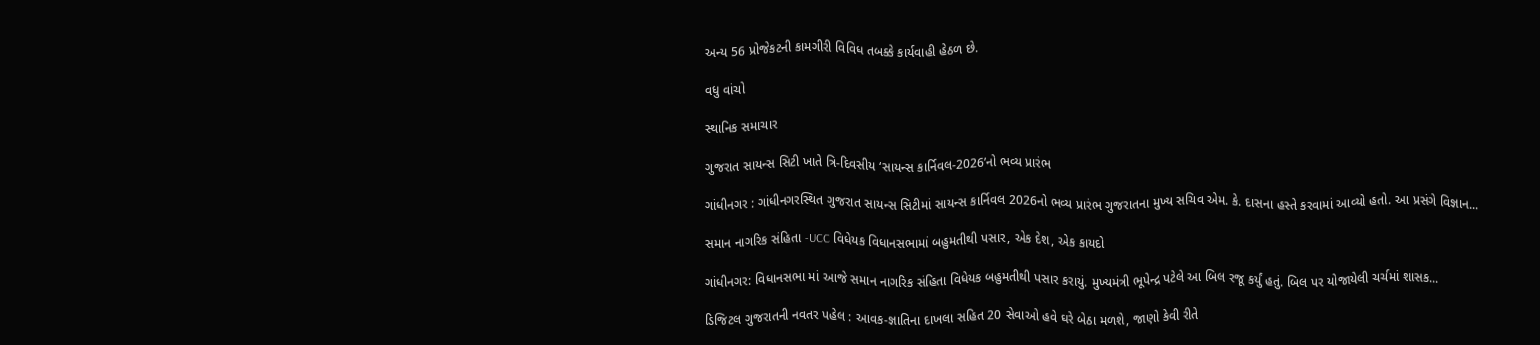અન્ય 56 પ્રોજેકટની કામગીરી વિવિધ તબક્કે કાર્યવાહી હેઠળ છે.

વધુ વાંચો

સ્થાનિક સમાચાર

ગુજરાત સાયન્સ સિટી ખાતે ત્રિ-દિવસીય ‘સાયન્સ કાર્નિવલ-2026’નો ભવ્ય પ્રારંભ

ગાંધીનગર : ગાંધીનગરસ્થિત ગુજરાત સાયન્સ સિટીમાં સાયન્સ કાર્નિવલ 2026નો ભવ્ય પ્રારંભ ગુજરાતના મુખ્ય સચિવ એમ. કે. દાસના હસ્તે કરવામાં આવ્યો હતો. આ પ્રસંગે વિજ્ઞાન...

સમાન નાગરિક સંહિતા -UCC વિધેયક વિધાનસભામાં બહુમતીથી પસાર, એક દેશ, એક કાયદો

ગાંધીનગર: વિધાનસભા માં આજે સમાન નાગરિક સંહિતા વિધેયક બહુમતીથી પસાર કરાયું. મુખ્યમંત્રી ભૂપેન્દ્ર પટેલે આ બિલ રજૂ કર્યું હતું. બિલ પર યોજાયેલી ચર્ચમાં શાસક...

ડિજિટલ ગુજરાતની નવતર પહેલ : આવક-જ્ઞાતિના દાખલા સહિત 20 સેવાઓ હવે ઘરે બેઠા મળશે, જાણો કેવી રીતે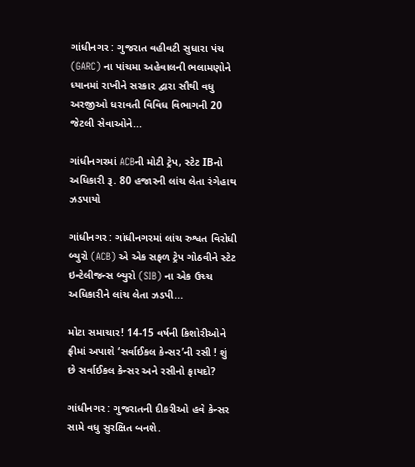ગાંધીનગર : ગુજરાત વહીવટી સુધારા પંચ (GARC) ના પાંચમા અહેવાલની ભલામણોને ધ્યાનમાં રાખીને સરકાર દ્વારા સૌથી વધુ અરજીઓ ધરાવતી વિવિધ વિભાગની 20 જેટલી સેવાઓને...

ગાંધીનગરમાં ACBની મોટી ટ્રેપ, સ્ટેટ IBનો અધિકારી રૂ. 80 હજારની લાંચ લેતા રંગેહાથ ઝડપાયો

ગાંધીનગર : ગાંધીનગરમાં લાંચ રુશ્વત વિરોધી બ્યુરો (ACB) એ એક સફળ ટ્રેપ ગોઠવીને સ્ટેટ ઇન્ટેલીજન્સ બ્યુરો (SIB) ના એક ઉચ્ચ અધિકારીને લાંચ લેતા ઝડપી...

મોટા સમાચાર! 14-15 વર્ષની કિશોરીઓને ફ્રીમાં અપાશે ‘સર્વાઈકલ કેન્સર’ની રસી ! શું છે સર્વાઈકલ કેન્સર અને રસીનો ફાયદો?

ગાંધીનગર : ગુજરાતની દીકરીઓ હવે કેન્સર સામે વધુ સુરક્ષિત બનશે.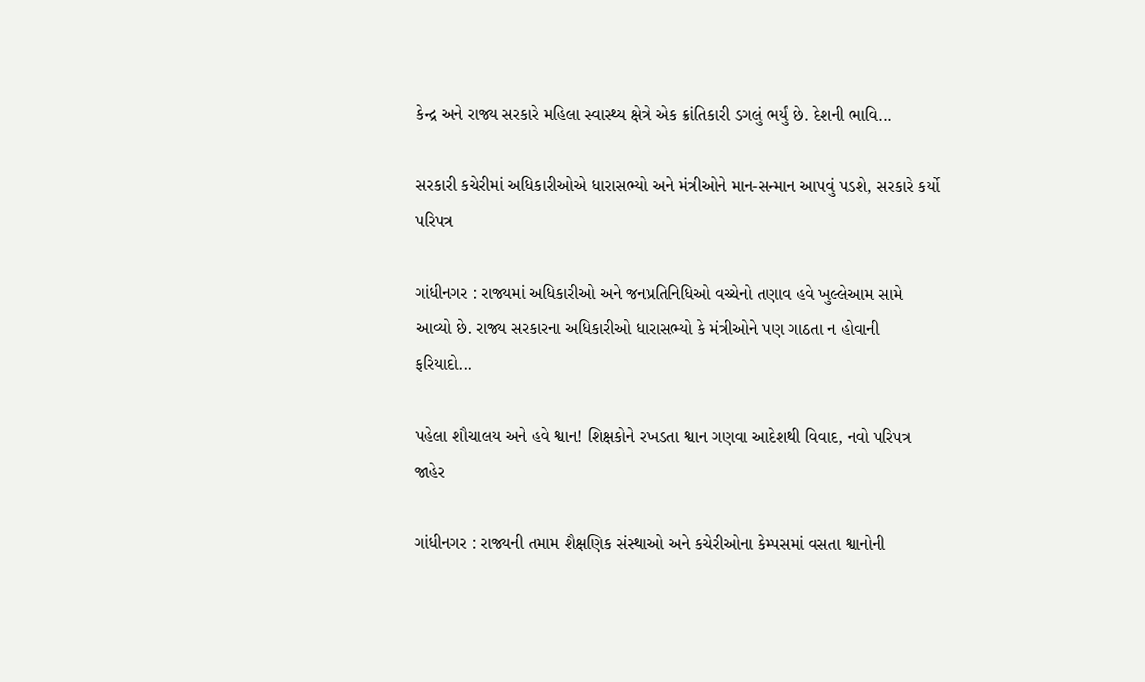કેન્દ્ર અને રાજ્ય સરકારે મહિલા સ્વાસ્થ્ય ક્ષેત્રે એક ક્રાંતિકારી ડગલું ભર્યું છે. દેશની ભાવિ...

સરકારી કચેરીમાં અધિકારીઓએ ધારાસભ્યો અને મંત્રીઓને માન-સન્માન આપવું પડશે, સરકારે કર્યો પરિપત્ર

ગાંધીનગર : રાજ્યમાં અધિકારીઓ અને જનપ્રતિનિધિઓ વચ્ચેનો તણાવ હવે ખુલ્લેઆમ સામે આવ્યો છે. રાજ્ય સરકારના અધિકારીઓ ધારાસભ્યો કે મંત્રીઓને પણ ગાઠતા ન હોવાની ફરિયાદો...

પહેલા શૌચાલય અને હવે શ્વાન! શિક્ષકોને રખડતા શ્વાન ગણવા આદેશથી વિવાદ, નવો પરિપત્ર જાહેર

ગાંધીનગર : રાજ્યની તમામ શૈક્ષણિક સંસ્થાઓ અને કચેરીઓના કેમ્પસમાં વસતા શ્વાનોની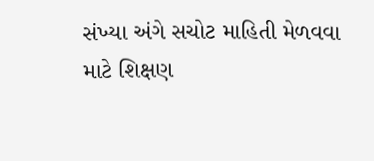સંખ્યા અંગે સચોટ માહિતી મેળવવા માટે શિક્ષણ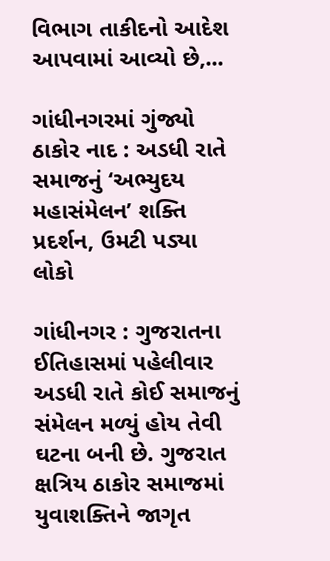વિભાગ તાકીદનો આદેશ આપવામાં આવ્યો છે,...

ગાંધીનગરમાં ગુંજ્યો ઠાકોર નાદ : અડધી રાતે સમાજનું ‘અભ્યુદય મહાસંમેલન’ શક્તિ પ્રદર્શન, ઉમટી પડ્યા લોકો

ગાંધીનગર : ગુજરાતના ઈતિહાસમાં પહેલીવાર અડધી રાતે કોઈ સમાજનું સંમેલન મળ્યું હોય તેવી ઘટના બની છે. ગુજરાત ક્ષત્રિય ઠાકોર સમાજમાં યુવાશક્તિને જાગૃત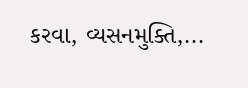કરવા, વ્યસનમુક્તિ,...